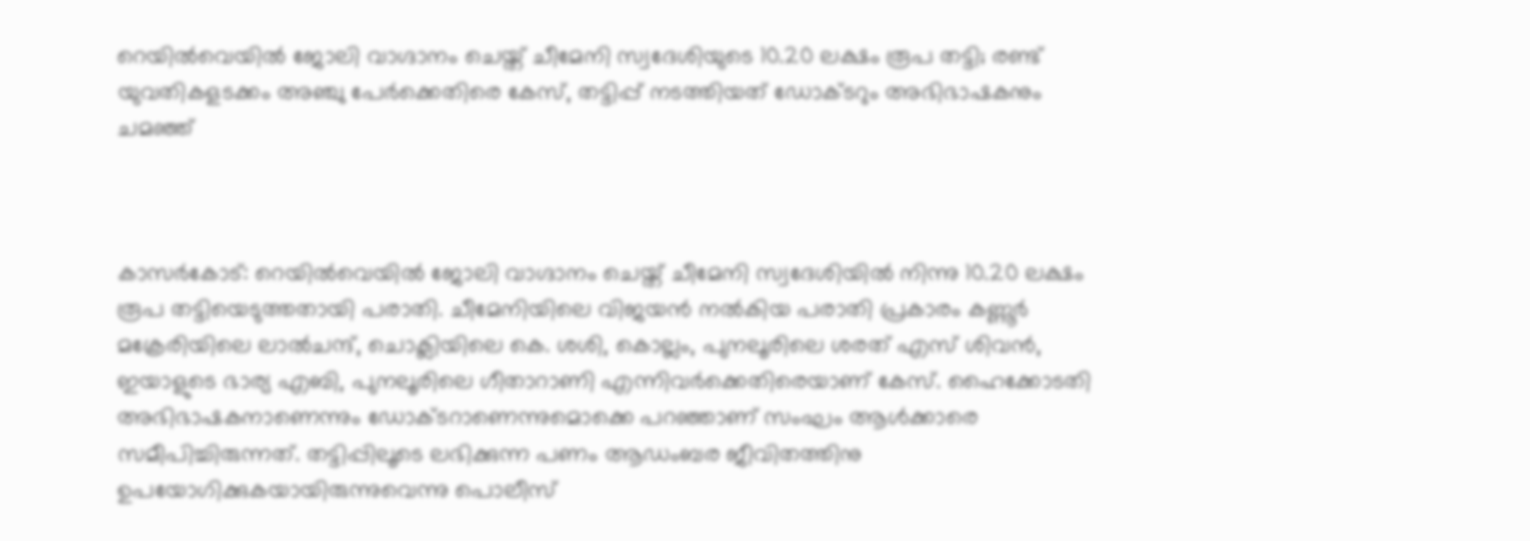റെയില്‍വെയില്‍ ജോലി വാഗ്ദാനം ചെയ്ത് ചീമേനി സ്വദേശിയുടെ 10.20 ലക്ഷം രൂപ തട്ടി; രണ്ട് യുവതികളടക്കം അഞ്ചു പേര്‍ക്കെതിരെ കേസ്, തട്ടിപ്പ് നടത്തിയത് ഡോക്ടറും അഭിഭാഷകനും ചമഞ്ഞ്



കാസര്‍കോട്: റെയില്‍വെയില്‍ ജോലി വാഗ്ദാനം ചെയ്ത് ചീമേനി സ്വദേശിയില്‍ നിന്നു 10.20 ലക്ഷം രൂപ തട്ടിയെടുത്തതായി പരാതി. ചീമേനിയിലെ വിജയന്‍ നല്‍കിയ പരാതി പ്രകാരം കണ്ണൂര്‍ മക്രേരിയിലെ ലാല്‍ചന്ദ്, ചൊക്ലിയിലെ കെ. ശശി, കൊല്ലം, പുനലൂരിലെ ശരത് എസ് ശിവന്‍, ഇയാളുടെ ഭാര്യ എബി, പുനലൂരിലെ ഗീതാറാണി എന്നിവര്‍ക്കെതിരെയാണ് കേസ്. ഹൈക്കോടതി അഭിഭാഷകനാണെന്നും ഡോക്ടറാണെന്നുമൊക്കെ പറഞ്ഞാണ് സംഘം ആള്‍ക്കാരെ സമീപിച്ചിരുന്നത്. തട്ടിപ്പിലൂടെ ലഭിക്കുന്ന പണം ആഡംബര ജീവിതത്തിനു ഉപയോഗിക്കുകയായിരുന്നുവെന്നു പൊലീസ്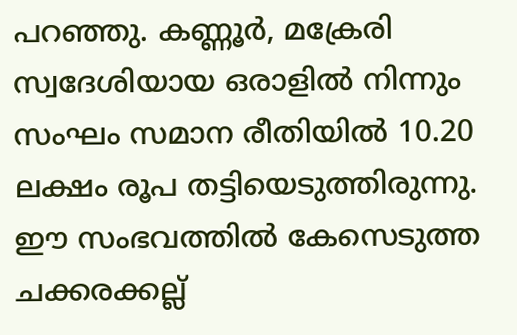പറഞ്ഞു. കണ്ണൂര്‍, മക്രേരി സ്വദേശിയായ ഒരാളില്‍ നിന്നും സംഘം സമാന രീതിയില്‍ 10.20 ലക്ഷം രൂപ തട്ടിയെടുത്തിരുന്നു. ഈ സംഭവത്തില്‍ കേസെടുത്ത ചക്കരക്കല്ല്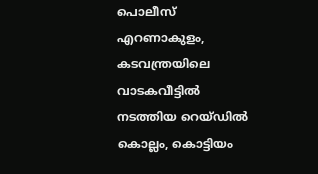പൊലീസ് എറണാകുളം, കടവന്ത്രയിലെ വാടകവീട്ടില്‍ നടത്തിയ റെയ്ഡില്‍ കൊല്ലം, കൊട്ടിയം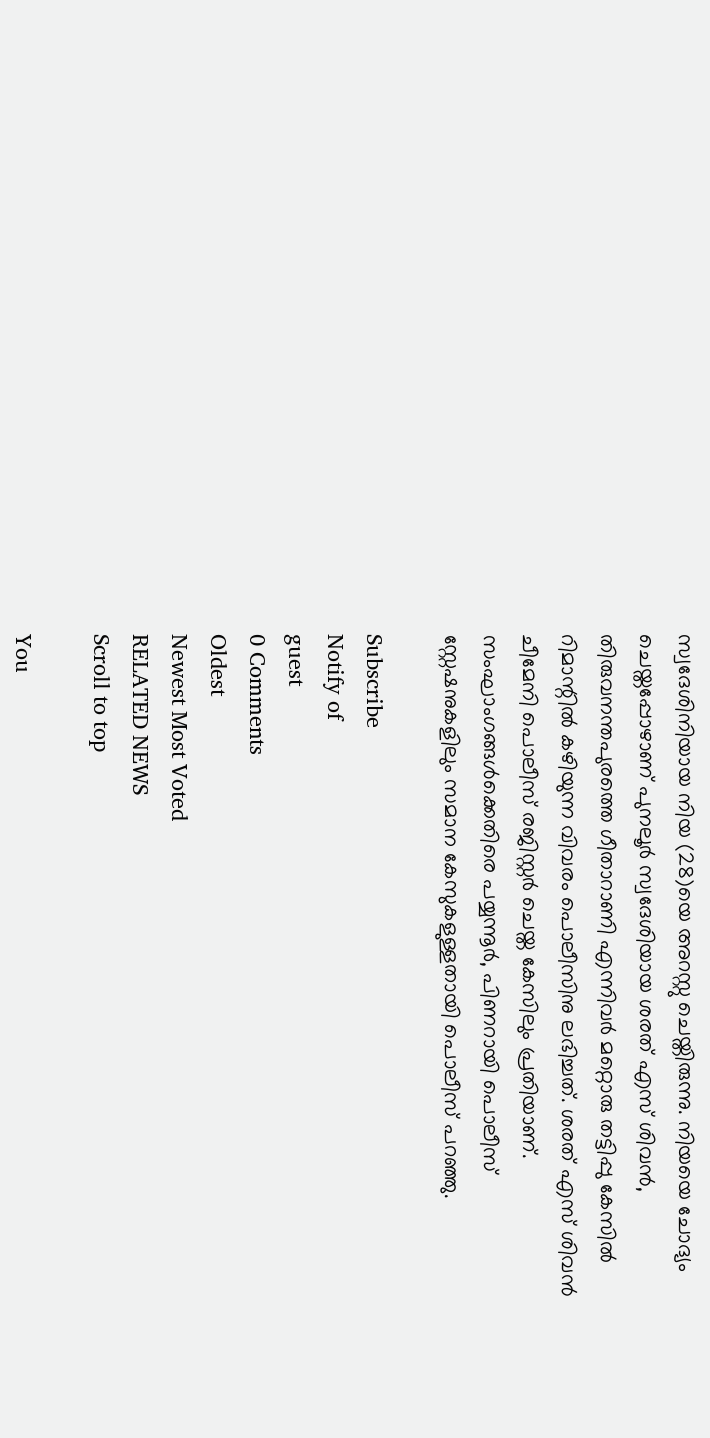സ്വദേശിനിയായ നിയ (28)യെ അറസ്റ്റു ചെയ്തിരുന്നു. നിയയെ ചോദ്യം ചെയ്തപ്പോഴാണ് പുനലൂര്‍ സ്വദേശിയായ ശരത് എസ് ശിവന്‍, തിരുവനന്തപുരത്തെ ഗീതാറാണി എന്നിവര്‍ മറ്റൊരു തട്ടിപ്പു കേസില്‍ റിമാന്റില്‍ കഴിയുന്ന വിവരം പൊലീസിനു ലഭിച്ചത്. ശരത് എസ് ശിവന്‍ ചീമേനി പൊലീസ് രജിസ്റ്റര്‍ ചെയ്ത കേസിലും പ്രതിയാണ്. സംഘാംഗങ്ങള്‍ക്കെതിരെ പയ്യന്നൂര്‍, പിണറായി പൊലീസ് സ്റ്റേഷനുകളിലും സമാന കേസുകളുള്ളതായി പൊലീസ് പറഞ്ഞു.

Subscribe
Notify of
guest
0 Comments
Oldest
Newest Most Voted
RELATED NEWS
Scroll to top

You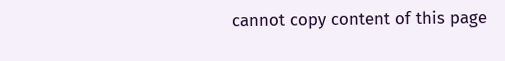cannot copy content of this page